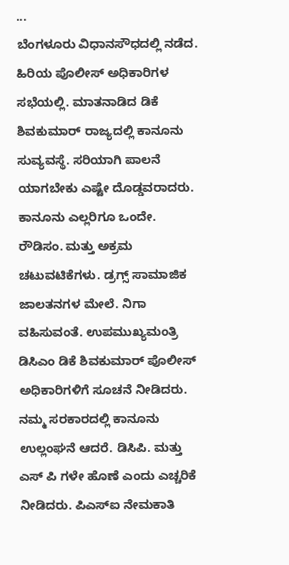...
ಬೆಂಗಳೂರು ವಿಧಾನಸೌಧದಲ್ಲಿ ನಡೆದ. ಹಿರಿಯ ಪೊಲೀಸ್ ಅಧಿಕಾರಿಗಳ ಸಭೆಯಲ್ಲಿ. ಮಾತನಾಡಿದ ಡಿಕೆ ಶಿವಕುಮಾರ್ ರಾಜ್ಯದಲ್ಲಿ ಕಾನೂನು ಸುವ್ಯವಸ್ಥೆ. ಸರಿಯಾಗಿ ಪಾಲನೆ ಯಾಗಬೇಕು ಎಷ್ಟೇ ದೊಡ್ಡವರಾದರು. ಕಾನೂನು ಎಲ್ಲರಿಗೂ ಒಂದೇ. ರೌಡಿಸಂ. ಮತ್ತು ಅಕ್ರಮ ಚಟುವಟಿಕೆಗಳು. ಡ್ರಗ್ಸ್ ಸಾಮಾಜಿಕ ಜಾಲತನಗಳ ಮೇಲೆ. ನಿಗಾ ವಹಿಸುವಂತೆ. ಉಪಮುಖ್ಯಮಂತ್ರಿ ಡಿಸಿಎಂ ಡಿಕೆ ಶಿವಕುಮಾರ್ ಪೊಲೀಸ್ ಅಧಿಕಾರಿಗಳಿಗೆ ಸೂಚನೆ ನೀಡಿದರು. ನಮ್ಮ ಸರಕಾರದಲ್ಲಿ ಕಾನೂನು ಉಲ್ಲಂಘನೆ ಆದರೆ. ಡಿಸಿಪಿ. ಮತ್ತು ಎಸ್ ಪಿ ಗಳೇ ಹೊಣೆ ಎಂದು ಎಚ್ಚರಿಕೆ ನೀಡಿದರು. ಪಿಎಸ್ಐ ನೇಮಕಾತಿ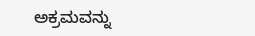ಅಕ್ರಮವನ್ನು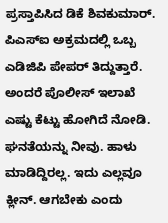ಪ್ರಸ್ತಾಪಿಸಿದ ಡಿಕೆ ಶಿವಕುಮಾರ್. ಪಿಎಸ್ಐ ಅಕ್ರಮದಲ್ಲಿ ಒಬ್ಬ ಎಡಿಜಿಪಿ ಪೇಪರ್ ತಿದ್ದುತ್ತಾರೆ. ಅಂದರೆ ಪೊಲೀಸ್ ಇಲಾಖೆ ಎಷ್ಟು ಕೆಟ್ಟು ಹೋಗಿದೆ ನೋಡಿ. ಘನತೆಯನ್ನು ನೀವು. ಹಾಳು ಮಾಡಿದ್ದಿರಲ್ಲ. ಇದು ಎಲ್ಲವೂ ಕ್ಲೀನ್. ಆಗಬೇಕು ಎಂದು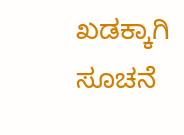ಖಡಕ್ಕಾಗಿ ಸೂಚನೆ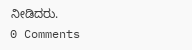ನೀಡಿದರು.
0 Comments